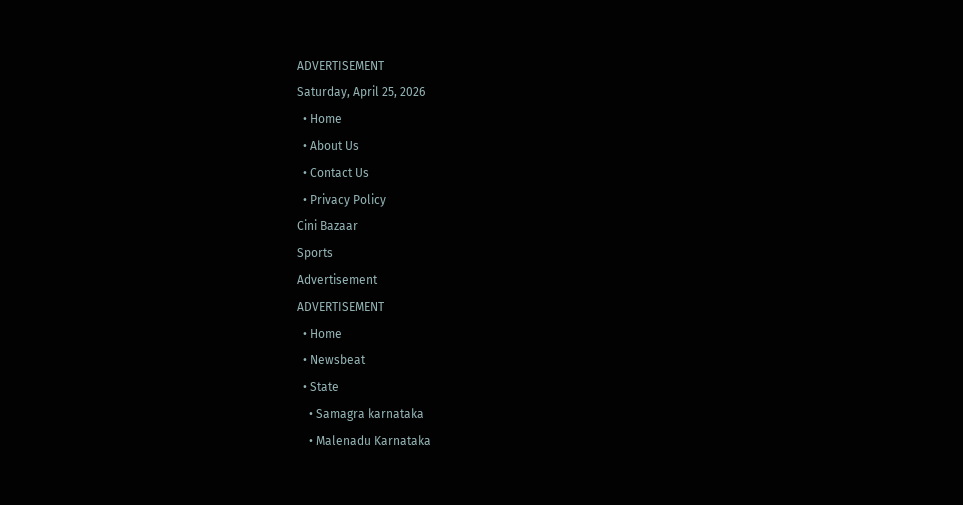ADVERTISEMENT
Saturday, April 25, 2026
  • Home
  • About Us
  • Contact Us
  • Privacy Policy
Cini Bazaar
Sports
Advertisement
ADVERTISEMENT
  • Home
  • Newsbeat
  • State
    • Samagra karnataka
    • Malenadu Karnataka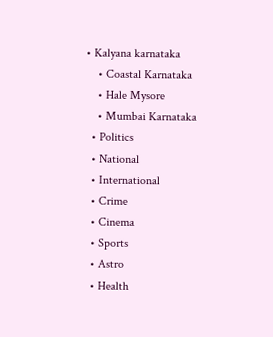• Kalyana karnataka
    • Coastal Karnataka
    • Hale Mysore
    • Mumbai Karnataka
  • Politics
  • National
  • International
  • Crime
  • Cinema
  • Sports
  • Astro
  • Health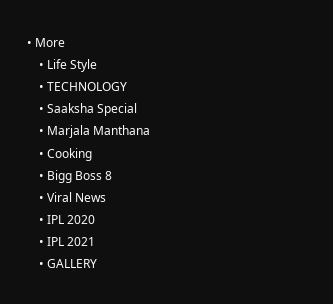• More
    • Life Style
    • TECHNOLOGY
    • Saaksha Special
    • Marjala Manthana
    • Cooking
    • Bigg Boss 8
    • Viral News
    • IPL 2020
    • IPL 2021
    • GALLERY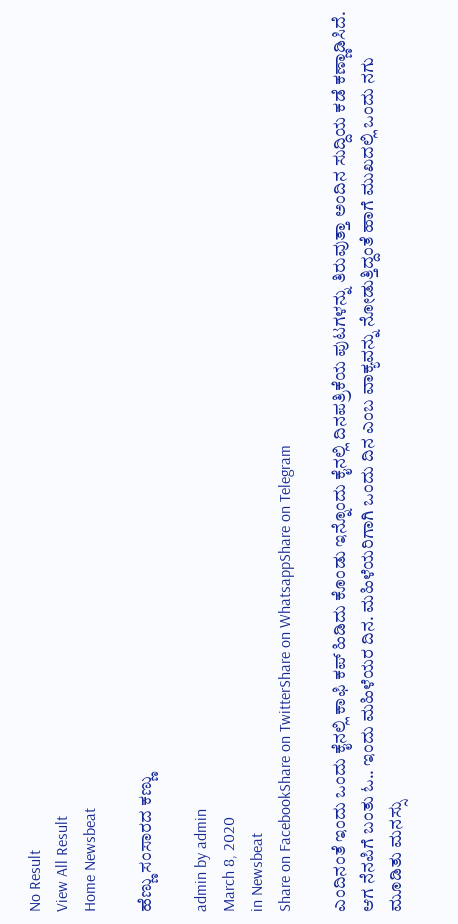No Result
View All Result
Home Newsbeat

ಹೆಣ್ಣು ಸಂಸಾರದ ‌ಕಣ್ಣು

admin by admin
March 8, 2020
in Newsbeat
Share on FacebookShare on TwitterShare on WhatsappShare on Telegram

ಎಂದಿನಂತೆ ಇಂದು ಒಂದು ಕೈನಲ್ಲಿ ಕಾಫಿ ಕಪ್ ಹಿಡಿದು ಕೊಂಡು ಇನ್ನೊಂದು ಕೈನಲ್ಲಿ ದಿನಪತ್ರಿಕೆಯ ಪುಟಗಳನ್ನು ತಿರುವುತ್ತಾ ಅಂದಿನ ಸುದ್ದಿಯ ಕಡೆ ಕಣ್ಣಾಡಿಸಿದೆ. ಆಗ ನೆನಪಿಗೆ ಬಂತು ಓ.. ಇಂದು ಮಹಿಳೆಯರ ದಿನ. ಮಹಿಳೆಯರಿಗಾಗಿ ಒಂದು ದಿನ ಎಂಬ ವಾಕ್ಯವನ್ನು ನೋಡುತ್ತಿದ್ದಂತೆ ಹಾಗೆ ಮುಖದಲ್ಲಿ ಒಂದು ನಗು ಮೂಡಿತು ಮನಸ್ಸು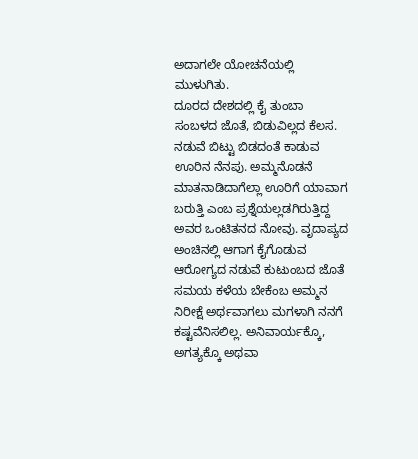ಅದಾಗಲೇ ಯೋಚನೆಯಲ್ಲಿ ಮುಳುಗಿತು.
ದೂರದ ದೇಶದಲ್ಲಿ ಕೈ ತುಂಬಾ ಸಂಬಳದ ಜೊತೆ, ಬಿಡುವಿಲ್ಲದ ಕೆಲಸ. ನಡುವೆ ಬಿಟ್ಟು ಬಿಡದಂತೆ ಕಾಡುವ ಊರಿನ ನೆನಪು. ಅಮ್ಮನೊಡನೆ ಮಾತನಾಡಿದಾಗೆಲ್ಲಾ ಊರಿಗೆ ಯಾವಾಗ ಬರುತ್ತಿ ಎಂಬ ಪ್ರಶ್ನೆಯಲ್ಲಡಗಿರುತ್ತಿದ್ದ ಅವರ ಒಂಟಿತನದ ನೋವು. ವೃದಾಪ್ಯದ ಅಂಚಿನಲ್ಲಿ ಆಗಾಗ ಕೈಗೊಡುವ ಆರೋಗ್ಯದ ನಡುವೆ ಕುಟುಂಬದ ಜೊತೆ ಸಮಯ ಕಳೆಯ ಬೇಕೆಂಬ ಅಮ್ಮನ ನಿರೀಕ್ಷೆ ಅರ್ಥವಾಗಲು ಮಗಳಾಗಿ ನನಗೆ ಕಷ್ಟವೆನಿಸಲಿಲ್ಲ. ಅನಿವಾರ್ಯಕ್ಕೊ, ಅಗತ್ಯಕ್ಕೊ ಅಥವಾ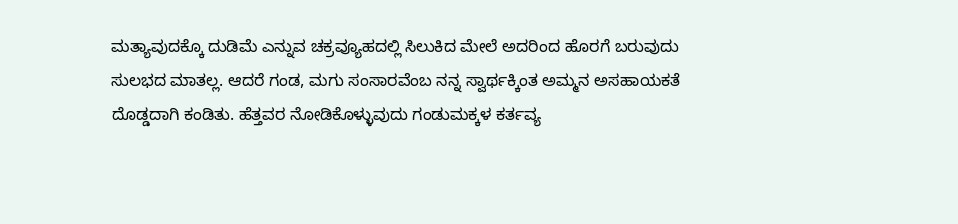ಮತ್ಯಾವುದಕ್ಕೊ ದುಡಿಮೆ ಎನ್ನುವ ಚಕ್ರವ್ಯೂಹದಲ್ಲಿ ಸಿಲುಕಿದ ಮೇಲೆ ಅದರಿಂದ ಹೊರಗೆ ಬರುವುದು ಸುಲಭದ ಮಾತಲ್ಲ. ಆದರೆ ಗಂಡ, ಮಗು ಸಂಸಾರವೆಂಬ ನನ್ನ ಸ್ವಾರ್ಥಕ್ಕಿಂತ ಅಮ್ಮನ ಅಸಹಾಯಕತೆ ದೊಡ್ಡದಾಗಿ ಕಂಡಿತು. ಹೆತ್ತವರ ನೋಡಿಕೊಳ್ಳುವುದು ಗಂಡುಮಕ್ಕಳ ಕರ್ತವ್ಯ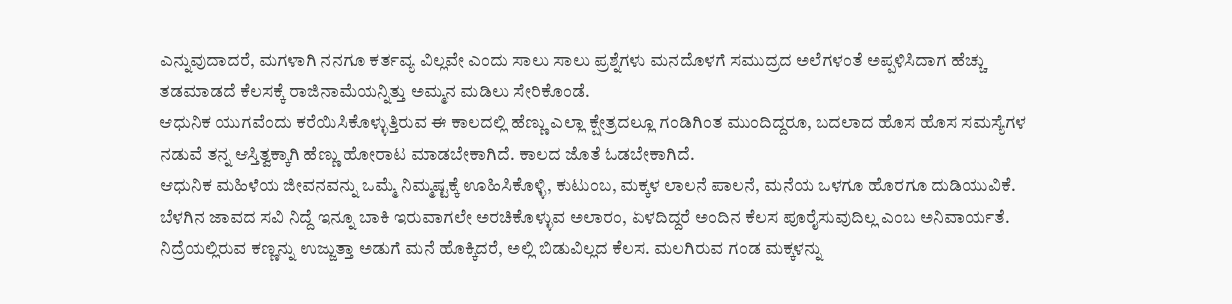ಎನ್ನುವುದಾದರೆ, ಮಗಳಾಗಿ ನನಗೂ ಕರ್ತವ್ಯ ವಿಲ್ಲವೇ ಎಂದು ಸಾಲು ಸಾಲು ಪ್ರಶ್ನೆಗಳು ಮನದೊಳಗೆ ಸಮುದ್ರದ ಅಲೆಗಳಂತೆ ಅಪ್ಪಳಿಸಿದಾಗ ಹೆಚ್ಚು ತಡಮಾಡದೆ ಕೆಲಸಕ್ಕೆ ರಾಜಿನಾಮೆಯನ್ನಿತ್ತು ಅಮ್ಮನ ಮಡಿಲು ಸೇರಿಕೊಂಡೆ.
ಆಧುನಿಕ ಯುಗವೆಂದು ಕರೆಯಿಸಿಕೊಳ್ಳುತ್ತಿರುವ ಈ ಕಾಲದಲ್ಲಿ ಹೆಣ್ಣು ಎಲ್ಲಾ ಕ್ಷೇತ್ರದಲ್ಲೂ ಗಂಡಿಗಿಂತ ಮುಂದಿದ್ದರೂ, ಬದಲಾದ ಹೊಸ ಹೊಸ ಸಮಸ್ಯೆಗಳ ನಡುವೆ ತನ್ನ ಆಸ್ತಿತ್ವಕ್ಕಾಗಿ ಹೆಣ್ಣು ಹೋರಾಟ ಮಾಡಬೇಕಾಗಿದೆ. ಕಾಲದ ಜೊತೆ ಓಡಬೇಕಾಗಿದೆ.
ಆಧುನಿಕ ಮಹಿಳೆಯ ಜೀವನವನ್ನು ಒಮ್ಮೆ ನಿಮ್ಮಷ್ಟಕ್ಕೆ ಊಹಿಸಿಕೊಳ್ಳಿ, ಕುಟುಂಬ, ಮಕ್ಕಳ ಲಾಲನೆ ಪಾಲನೆ, ಮನೆಯ ಒಳಗೂ ಹೊರಗೂ ದುಡಿಯುವಿಕೆ.
ಬೆಳಗಿನ ಜಾವದ ಸವಿ ನಿದ್ದೆ ಇನ್ನೂ ಬಾಕಿ ಇರುವಾಗಲೇ ಅರಚಿಕೊಳ್ಳುವ ಅಲಾರಂ, ಏಳದಿದ್ದರೆ‌ ಅಂದಿನ ಕೆಲಸ ಪೂರೈಸುವುದಿಲ್ಲ ಎಂಬ ಅನಿವಾರ್ಯತೆ. ನಿದ್ರೆಯಲ್ಲಿರುವ ಕಣ್ಣನ್ನು ಉಜ್ಜುತ್ತಾ ಅಡುಗೆ ಮನೆ ಹೊಕ್ಕಿದರೆ, ಅಲ್ಲಿ ‌ಬಿಡುವಿಲ್ಲದ ಕೆಲಸ. ಮಲಗಿರುವ ಗಂಡ ಮಕ್ಕಳನ್ನು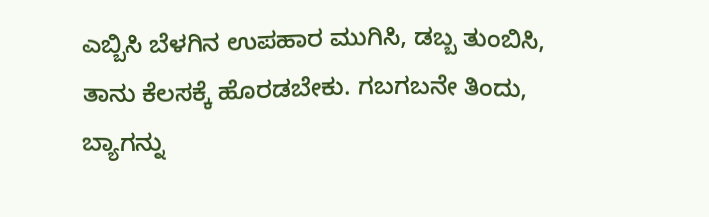ಎಬ್ಬಿಸಿ ಬೆಳಗಿನ ಉಪಹಾರ ಮುಗಿಸಿ, ಡಬ್ಬ ತುಂಬಿಸಿ, ತಾನು ಕೆಲಸಕ್ಕೆ ಹೊರಡಬೇಕು. ಗಬಗಬನೇ ತಿಂದು, ಬ್ಯಾಗನ್ನು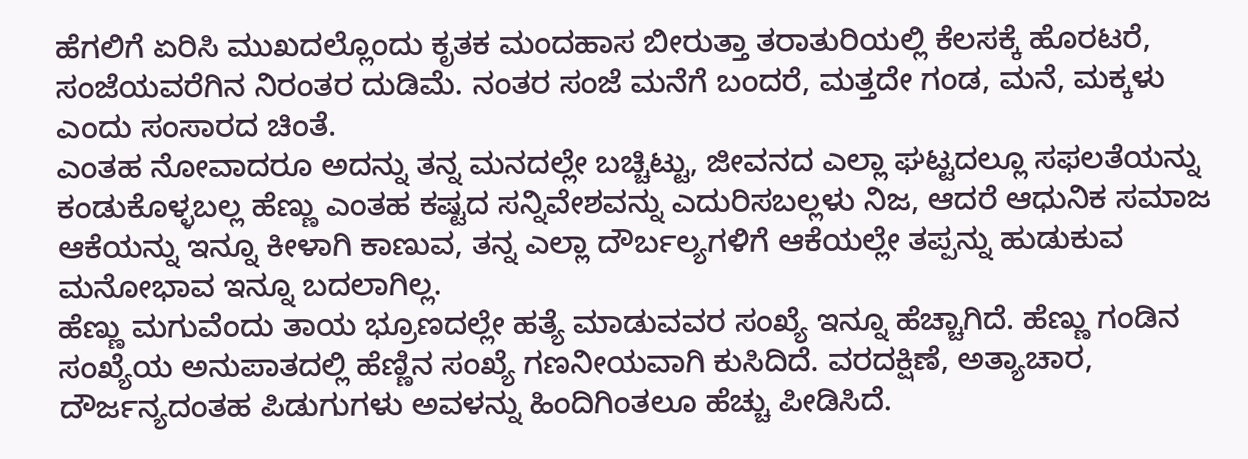ಹೆಗಲಿಗೆ ಏರಿಸಿ ಮುಖದಲ್ಲೊಂದು ಕೃತಕ ಮಂದಹಾಸ ಬೀರುತ್ತಾ ತರಾತುರಿಯಲ್ಲಿ ಕೆಲಸಕ್ಕೆ ಹೊರಟರೆ, ಸಂಜೆಯವರೆಗಿನ ನಿರಂತರ ದುಡಿಮೆ. ನಂತರ ಸಂಜೆ ಮನೆಗೆ ಬಂದರೆ, ಮತ್ತದೇ ಗಂಡ, ಮನೆ, ಮಕ್ಕಳು ಎಂದು ಸಂಸಾರದ ಚಿಂತೆ.
ಎಂತಹ ನೋವಾದರೂ ಅದನ್ನು ತನ್ನ ಮನದಲ್ಲೇ ಬಚ್ಚಿಟ್ಟು, ಜೀವನದ ಎಲ್ಲಾ ಘಟ್ಟದಲ್ಲೂ ಸಫಲತೆಯನ್ನು ಕಂಡುಕೊಳ್ಳಬಲ್ಲ ಹೆಣ್ಣು ಎಂತಹ ಕಷ್ಟದ ಸನ್ನಿವೇಶವನ್ನು ಎದುರಿಸಬಲ್ಲಳು ನಿಜ, ಆದರೆ ಆಧುನಿಕ ಸಮಾಜ ಆಕೆಯನ್ನು ಇನ್ನೂ ಕೀಳಾಗಿ ಕಾಣುವ, ತನ್ನ ಎಲ್ಲಾ ದೌರ್ಬಲ್ಯಗಳಿಗೆ ಆಕೆಯಲ್ಲೇ ತಪ್ಪನ್ನು ‌ಹುಡುಕುವ ಮನೋಭಾವ ಇನ್ನೂ ಬದಲಾಗಿಲ್ಲ.
ಹೆಣ್ಣು ಮಗುವೆಂದು ತಾಯ ಭ್ರೂಣದಲ್ಲೇ ಹತ್ಯೆ ಮಾಡುವವರ ಸಂಖ್ಯೆ ಇನ್ನೂ ಹೆಚ್ಚಾಗಿದೆ. ಹೆಣ್ಣು ಗಂಡಿನ ಸಂಖ್ಯೆಯ ಅನುಪಾತದಲ್ಲಿ ಹೆಣ್ಣಿನ ಸಂಖ್ಯೆ ಗಣನೀಯವಾಗಿ ಕುಸಿದಿದೆ. ವರದಕ್ಷಿಣೆ, ಅತ್ಯಾಚಾರ, ದೌರ್ಜನ್ಯದಂತಹ ಪಿಡುಗುಗಳು ಅವಳನ್ನು ಹಿಂದಿಗಿಂತಲೂ ಹೆಚ್ಚು ಪೀಡಿಸಿದೆ.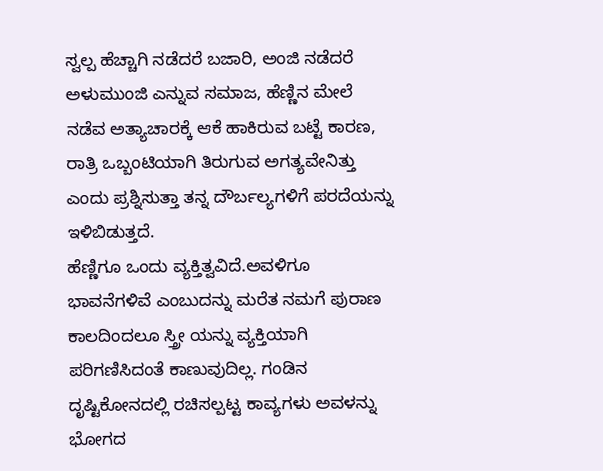ಸ್ವಲ್ಪ ಹೆಚ್ಚಾಗಿ ನಡೆದರೆ ಬಜಾರಿ, ಅಂಜಿ ನಡೆದರೆ ಅಳುಮುಂಜಿ ಎನ್ನುವ ಸಮಾಜ, ಹೆಣ್ಣಿನ ಮೇಲೆ ನಡೆವ ಅತ್ಯಾಚಾರಕ್ಕೆ ಆಕೆ ಹಾಕಿರುವ ಬಟ್ಟೆ ಕಾರಣ, ರಾತ್ರಿ ಒಬ್ಬಂಟಿಯಾಗಿ ತಿರುಗುವ ಅಗತ್ಯವೇನಿತ್ತು ಎಂದು ಪ್ರಶ್ನಿಸುತ್ತಾ ತನ್ನ ದೌರ್ಬಲ್ಯಗಳಿಗೆ ಪರದೆಯನ್ನು ಇಳಿಬಿಡುತ್ತದೆ.
ಹೆಣ್ಣಿಗೂ ಒಂದು ವ್ಯಕ್ತಿತ್ವವಿದೆ.ಅವಳಿಗೂ ಭಾವನೆಗಳಿವೆ ಎಂಬುದನ್ನು ಮರೆತ ನಮಗೆ ಪುರಾಣ ಕಾಲದಿಂದಲೂ ಸ್ತ್ರೀ ಯನ್ನು ವ್ಯಕ್ತಿಯಾಗಿ ಪರಿಗಣಿಸಿದಂತೆ ಕಾಣುವುದಿಲ್ಲ. ಗಂಡಿನ ದೃಷ್ಟಿಕೋನದಲ್ಲಿ ರಚಿಸಲ್ಪಟ್ಟ ಕಾವ್ಯಗಳು ಅವಳನ್ನು ಭೋಗದ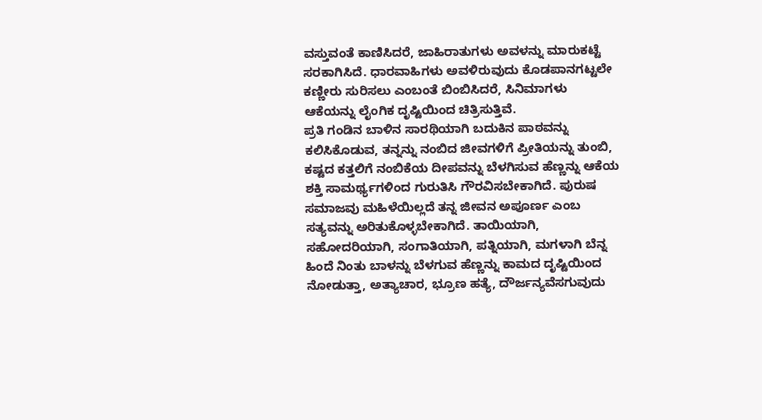ವಸ್ತುವಂತೆ ಕಾಣಿಸಿದರೆ, ಜಾಹಿರಾತುಗಳು ಅವಳನ್ನು ಮಾರುಕಟ್ಟೆ ಸರಕಾಗಿಸಿದೆ. ಧಾರವಾಹಿಗಳು ಅವಳಿರುವುದು ಕೊಡಪಾನಗಟ್ಟಲೇ ಕಣ್ಣೀರು ಸುರಿಸಲು ಎಂಬಂತೆ ಬಿಂಬಿಸಿದರೆ, ಸಿನಿಮಾಗಳು ಆಕೆಯನ್ನು ಲೈಂಗಿಕ ದೃಷ್ಟಿಯಿಂದ ಚಿತ್ರಿಸುತ್ತಿವೆ.
ಪ್ರತಿ ಗಂಡಿನ ಬಾಳಿನ ಸಾರಥಿಯಾಗಿ‌ ಬದುಕಿನ ಪಾಠವನ್ನು ಕಲಿಸಿಕೊಡುವ, ತನ್ನನ್ನು ನಂಬಿದ ಜೀವಗಳಿಗೆ ಪ್ರೀತಿಯನ್ನು ತುಂಬಿ, ಕಷ್ಟದ ಕತ್ತಲಿಗೆ ನಂಬಿಕೆಯ ದೀಪವನ್ನು ಬೆಳಗಿಸುವ ಹೆಣ್ಣನ್ನು ಆಕೆಯ ಶಕ್ತಿ ಸಾಮರ್ಥ್ಯಗಳಿಂದ ಗುರುತಿಸಿ ಗೌರವಿಸಬೇಕಾಗಿದೆ. ಪುರುಷ ಸಮಾಜವು ಮಹಿಳೆಯಿಲ್ಲದೆ ತನ್ನ ಜೀವನ ಅಪೂರ್ಣ ಎಂಬ ಸತ್ಯವನ್ನು ಅರಿತುಕೊಳ್ಳಬೇಕಾಗಿದೆ. ತಾಯಿಯಾಗಿ, ಸಹೋದರಿಯಾಗಿ, ಸಂಗಾತಿಯಾಗಿ, ಪತ್ನಿಯಾಗಿ, ಮಗಳಾಗಿ ಬೆನ್ನ ಹಿಂದೆ ನಿಂತು ಬಾಳನ್ನು ಬೆಳಗುವ ಹೆಣ್ಣನ್ನು ಕಾಮದ ದೃಷ್ಟಿಯಿಂದ ನೋಡುತ್ತಾ, ಅತ್ಯಾಚಾರ, ಭ್ರೂಣ ಹತ್ಯೆ, ದೌರ್ಜನ್ಯವೆಸಗುವುದು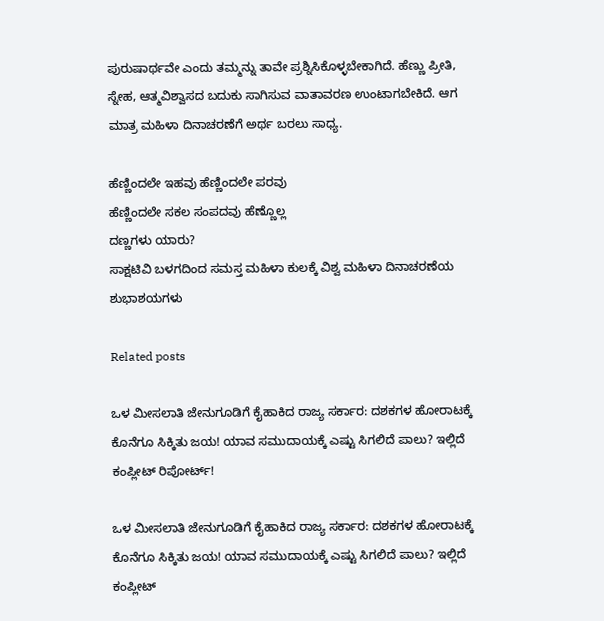ಪುರುಷಾರ್ಥವೇ ಎಂದು ತಮ್ಮನ್ನು ತಾವೇ ಪ್ರಶ್ನಿಸಿಕೊಳ್ಳಬೇಕಾಗಿದೆ. ಹೆಣ್ಣು ಪ್ರೀತಿ, ಸ್ನೇಹ, ಆತ್ಮವಿಶ್ವಾಸದ ಬದುಕು ಸಾಗಿಸುವ ವಾತಾವರಣ ಉಂಟಾಗಬೇಕಿದೆ. ಆಗ ಮಾತ್ರ ಮಹಿಳಾ ದಿನಾಚರಣೆಗೆ ಅರ್ಥ ಬರಲು ಸಾಧ್ಯ.

ಹೆಣ್ಣಿಂದಲೇ ಇಹವು ಹೆಣ್ಣಿಂದಲೇ ಪರವು
ಹೆಣ್ಣಿಂದಲೇ ಸಕಲ ಸಂಪದವು ಹೆಣ್ಣೊಲ್ಲ
ದಣ್ಣಗಳು ಯಾರು?
ಸಾಕ್ಷಟಿವಿ ಬಳಗದಿಂದ ಸಮಸ್ತ ಮಹಿಳಾ ಕುಲಕ್ಕೆ ವಿಶ್ವ ಮಹಿಳಾ ದಿನಾಚರಣೆಯ ಶುಭಾಶಯಗಳು

Related posts

ಒಳ ಮೀಸಲಾತಿ ಜೇನುಗೂಡಿಗೆ ಕೈಹಾಕಿದ ರಾಜ್ಯ ಸರ್ಕಾರ: ದಶಕಗಳ ಹೋರಾಟಕ್ಕೆ ಕೊನೆಗೂ ಸಿಕ್ಕಿತು ಜಯ! ಯಾವ ಸಮುದಾಯಕ್ಕೆ ಎಷ್ಟು ಸಿಗಲಿದೆ ಪಾಲು? ಇಲ್ಲಿದೆ ಕಂಪ್ಲೀಟ್ ರಿಪೋರ್ಟ್!

ಒಳ ಮೀಸಲಾತಿ ಜೇನುಗೂಡಿಗೆ ಕೈಹಾಕಿದ ರಾಜ್ಯ ಸರ್ಕಾರ: ದಶಕಗಳ ಹೋರಾಟಕ್ಕೆ ಕೊನೆಗೂ ಸಿಕ್ಕಿತು ಜಯ! ಯಾವ ಸಮುದಾಯಕ್ಕೆ ಎಷ್ಟು ಸಿಗಲಿದೆ ಪಾಲು? ಇಲ್ಲಿದೆ ಕಂಪ್ಲೀಟ್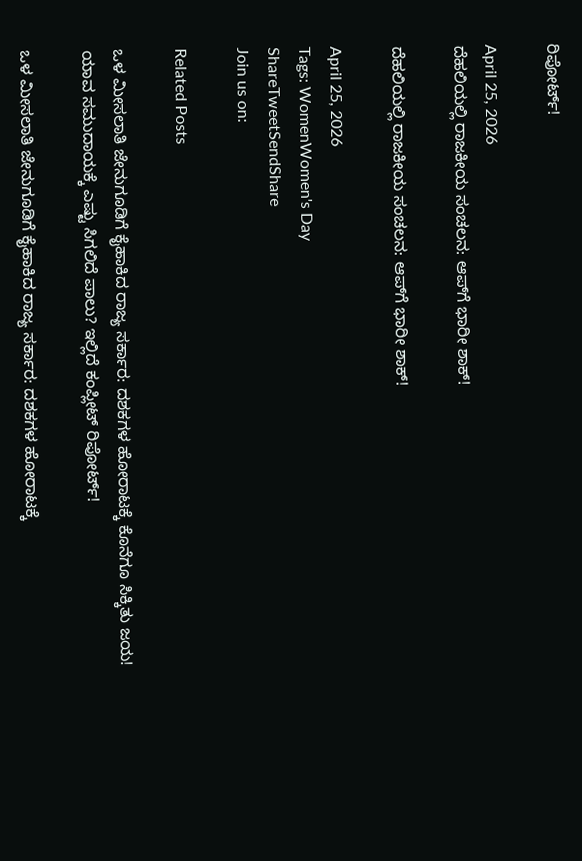ರಿಪೋರ್ಟ್!

April 25, 2026
ದೆಹಲಿಯಲ್ಲಿ ರಾಜಕೀಯ ಸಂಚಲನ: ಆಪ್‌ಗೆ ಭಾರೀ ಶಾಕ್!

ದೆಹಲಿಯಲ್ಲಿ ರಾಜಕೀಯ ಸಂಚಲನ: ಆಪ್‌ಗೆ ಭಾರೀ ಶಾಕ್!

April 25, 2026
Tags: WomenWomen's Day
ShareTweetSendShare
Join us on:

Related Posts

ಒಳ ಮೀಸಲಾತಿ ಜೇನುಗೂಡಿಗೆ ಕೈಹಾಕಿದ ರಾಜ್ಯ ಸರ್ಕಾರ: ದಶಕಗಳ ಹೋರಾಟಕ್ಕೆ ಕೊನೆಗೂ ಸಿಕ್ಕಿತು ಜಯ! ಯಾವ ಸಮುದಾಯಕ್ಕೆ ಎಷ್ಟು ಸಿಗಲಿದೆ ಪಾಲು? ಇಲ್ಲಿದೆ ಕಂಪ್ಲೀಟ್ ರಿಪೋರ್ಟ್!

ಒಳ ಮೀಸಲಾತಿ ಜೇನುಗೂಡಿಗೆ ಕೈಹಾಕಿದ ರಾಜ್ಯ ಸರ್ಕಾರ: ದಶಕಗಳ ಹೋರಾಟಕ್ಕೆ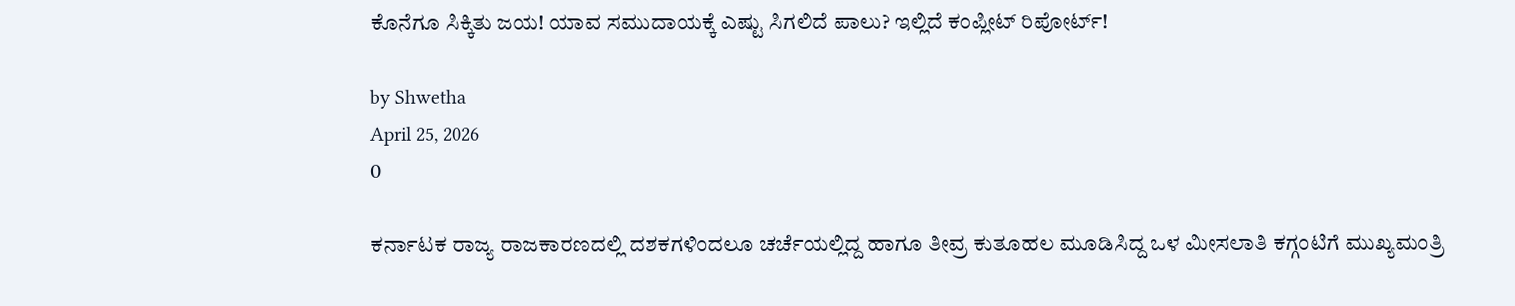ಕೊನೆಗೂ ಸಿಕ್ಕಿತು ಜಯ! ಯಾವ ಸಮುದಾಯಕ್ಕೆ ಎಷ್ಟು ಸಿಗಲಿದೆ ಪಾಲು? ಇಲ್ಲಿದೆ ಕಂಪ್ಲೀಟ್ ರಿಪೋರ್ಟ್!

by Shwetha
April 25, 2026
0

ಕರ್ನಾಟಕ ರಾಜ್ಯ ರಾಜಕಾರಣದಲ್ಲಿ ದಶಕಗಳಿಂದಲೂ ಚರ್ಚೆಯಲ್ಲಿದ್ದ ಹಾಗೂ ತೀವ್ರ ಕುತೂಹಲ ಮೂಡಿಸಿದ್ದ ಒಳ ಮೀಸಲಾತಿ ಕಗ್ಗಂಟಿಗೆ ಮುಖ್ಯಮಂತ್ರಿ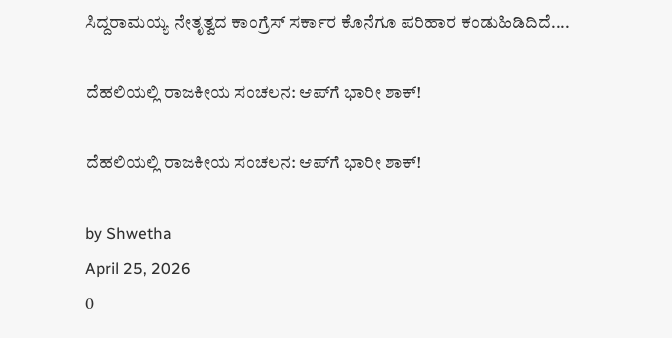ಸಿದ್ದರಾಮಯ್ಯ ನೇತೃತ್ವದ ಕಾಂಗ್ರೆಸ್ ಸರ್ಕಾರ ಕೊನೆಗೂ ಪರಿಹಾರ ಕಂಡುಹಿಡಿದಿದೆ....

ದೆಹಲಿಯಲ್ಲಿ ರಾಜಕೀಯ ಸಂಚಲನ: ಆಪ್‌ಗೆ ಭಾರೀ ಶಾಕ್!

ದೆಹಲಿಯಲ್ಲಿ ರಾಜಕೀಯ ಸಂಚಲನ: ಆಪ್‌ಗೆ ಭಾರೀ ಶಾಕ್!

by Shwetha
April 25, 2026
0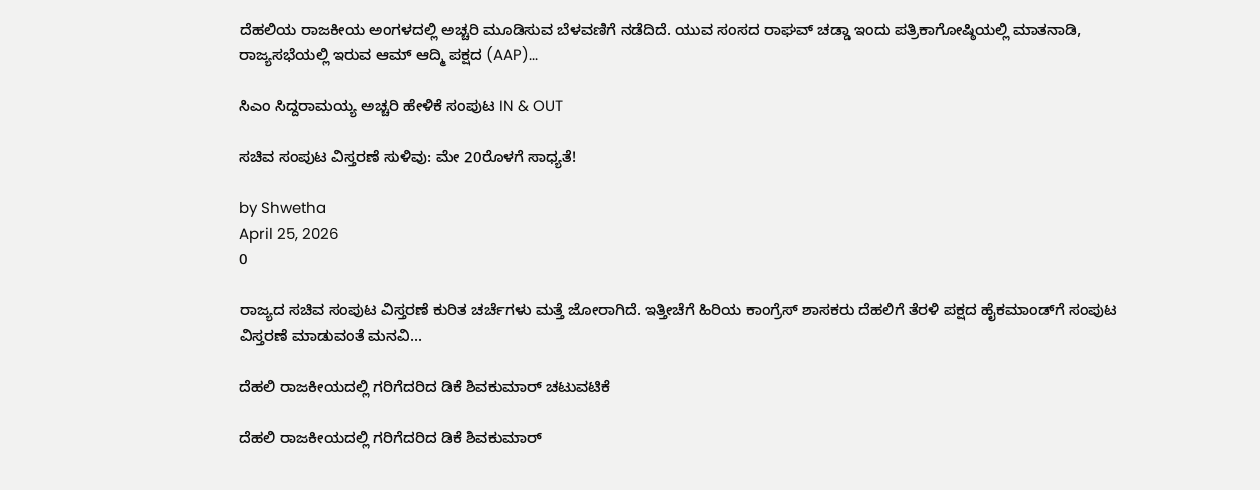ದೆಹಲಿಯ ರಾಜಕೀಯ ಅಂಗಳದಲ್ಲಿ ಅಚ್ಚರಿ ಮೂಡಿಸುವ ಬೆಳವಣಿಗೆ ನಡೆದಿದೆ. ಯುವ ಸಂಸದ ರಾಘವ್ ಚಡ್ಡಾ ಇಂದು ಪತ್ರಿಕಾಗೋಷ್ಠಿಯಲ್ಲಿ ಮಾತನಾಡಿ, ರಾಜ್ಯಸಭೆಯಲ್ಲಿ ಇರುವ ಆಮ್ ಆದ್ಮಿ ಪಕ್ಷದ (AAP)...

ಸಿಎಂ ಸಿದ್ದರಾಮಯ್ಯ ಅಚ್ಚರಿ ಹೇಳಿಕೆ ಸಂಪುಟ IN & OUT

ಸಚಿವ ಸಂಪುಟ ವಿಸ್ತರಣೆ ಸುಳಿವು: ಮೇ 20ರೊಳಗೆ ಸಾಧ್ಯತೆ!

by Shwetha
April 25, 2026
0

ರಾಜ್ಯದ ಸಚಿವ ಸಂಪುಟ ವಿಸ್ತರಣೆ ಕುರಿತ ಚರ್ಚೆಗಳು ಮತ್ತೆ ಜೋರಾಗಿದೆ. ಇತ್ತೀಚೆಗೆ ಹಿರಿಯ ಕಾಂಗ್ರೆಸ್ ಶಾಸಕರು ದೆಹಲಿಗೆ ತೆರಳಿ ಪಕ್ಷದ ಹೈಕಮಾಂಡ್‌ಗೆ ಸಂಪುಟ ವಿಸ್ತರಣೆ ಮಾಡುವಂತೆ ಮನವಿ...

ದೆಹಲಿ ರಾಜಕೀಯದಲ್ಲಿ ಗರಿಗೆದರಿದ ಡಿಕೆ ಶಿವಕುಮಾರ್ ಚಟುವಟಿಕೆ

ದೆಹಲಿ ರಾಜಕೀಯದಲ್ಲಿ ಗರಿಗೆದರಿದ ಡಿಕೆ ಶಿವಕುಮಾರ್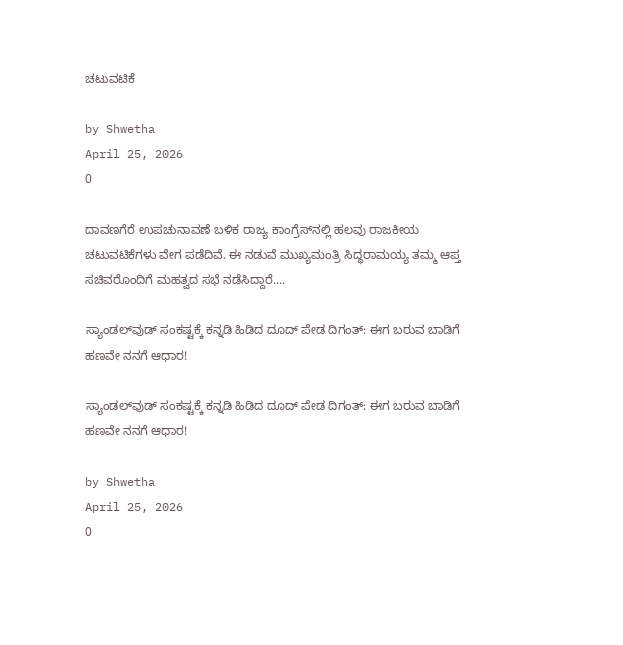ಚಟುವಟಿಕೆ

by Shwetha
April 25, 2026
0

ದಾವಣಗೆರೆ ಉಪಚುನಾವಣೆ ಬಳಿಕ ರಾಜ್ಯ ಕಾಂಗ್ರೆಸ್‌ನಲ್ಲಿ ಹಲವು ರಾಜಕೀಯ ಚಟುವಟಿಕೆಗಳು ವೇಗ ಪಡೆದಿವೆ. ಈ ನಡುವೆ ಮುಖ್ಯಮಂತ್ರಿ ಸಿದ್ಧರಾಮಯ್ಯ ತಮ್ಮ ಆಪ್ತ ಸಚಿವರೊಂದಿಗೆ ಮಹತ್ವದ ಸಭೆ ನಡೆಸಿದ್ದಾರೆ....

ಸ್ಯಾಂಡಲ್‌ವುಡ್ ಸಂಕಷ್ಟಕ್ಕೆ ಕನ್ನಡಿ ಹಿಡಿದ ದೂದ್ ಪೇಡ ದಿಗಂತ್: ಈಗ ಬರುವ ಬಾಡಿಗೆ ಹಣವೇ ನನಗೆ ಆಧಾರ!

ಸ್ಯಾಂಡಲ್‌ವುಡ್ ಸಂಕಷ್ಟಕ್ಕೆ ಕನ್ನಡಿ ಹಿಡಿದ ದೂದ್ ಪೇಡ ದಿಗಂತ್: ಈಗ ಬರುವ ಬಾಡಿಗೆ ಹಣವೇ ನನಗೆ ಆಧಾರ!

by Shwetha
April 25, 2026
0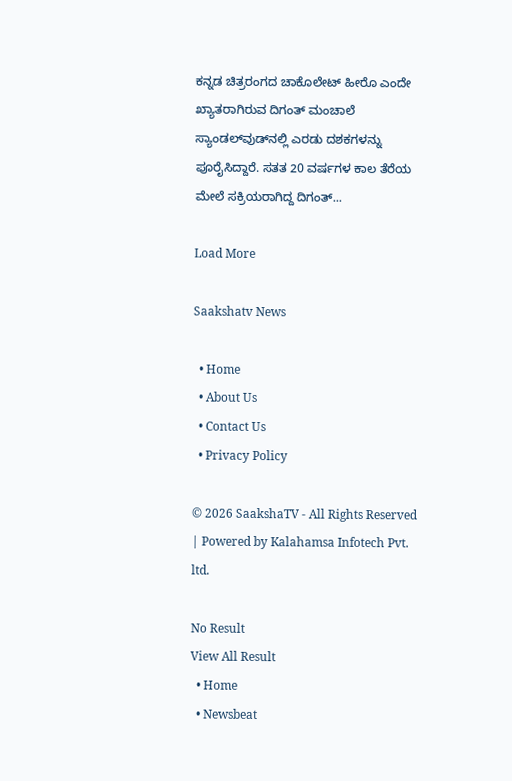ಕನ್ನಡ ಚಿತ್ರರಂಗದ ಚಾಕೊಲೇಟ್ ಹೀರೊ ಎಂದೇ ಖ್ಯಾತರಾಗಿರುವ ದಿಗಂತ್ ಮಂಚಾಲೆ ಸ್ಯಾಂಡಲ್‌ವುಡ್‌ನಲ್ಲಿ ಎರಡು ದಶಕಗಳನ್ನು ಪೂರೈಸಿದ್ದಾರೆ. ಸತತ 20 ವರ್ಷಗಳ ಕಾಲ ತೆರೆಯ ಮೇಲೆ ಸಕ್ರಿಯರಾಗಿದ್ದ ದಿಗಂತ್...

Load More

Saakshatv News

  • Home
  • About Us
  • Contact Us
  • Privacy Policy

© 2026 SaakshaTV - All Rights Reserved | Powered by Kalahamsa Infotech Pvt. ltd.

No Result
View All Result
  • Home
  • Newsbeat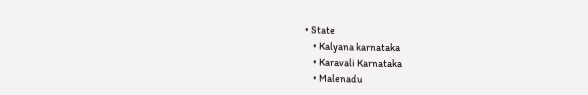• State
    • Kalyana karnataka
    • Karavali Karnataka
    • Malenadu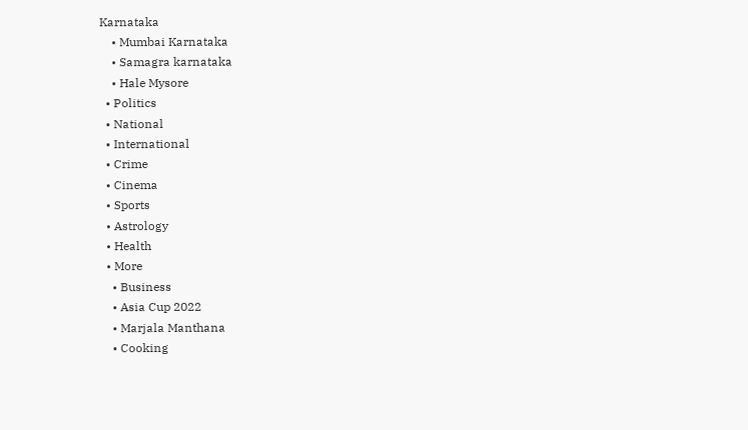Karnataka
    • Mumbai Karnataka
    • Samagra karnataka
    • Hale Mysore
  • Politics
  • National
  • International
  • Crime
  • Cinema
  • Sports
  • Astrology
  • Health
  • More
    • Business
    • Asia Cup 2022
    • Marjala Manthana
    • Cooking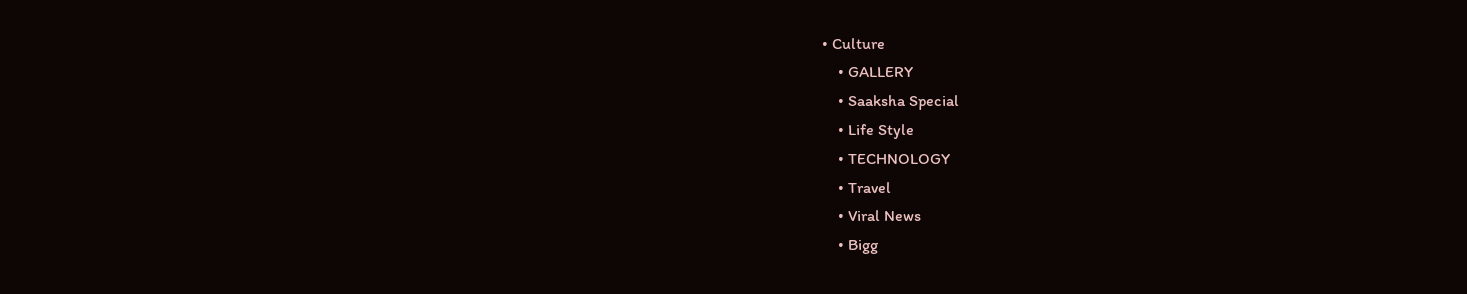• Culture
    • GALLERY
    • Saaksha Special
    • Life Style
    • TECHNOLOGY
    • Travel
    • Viral News
    • Bigg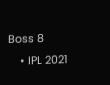Boss 8
    • IPL 2021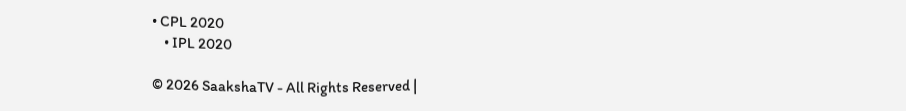• CPL 2020
    • IPL 2020

© 2026 SaakshaTV - All Rights Reserved |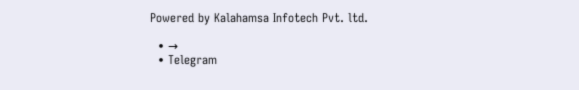Powered by Kalahamsa Infotech Pvt. ltd.

  • →
  • Telegram